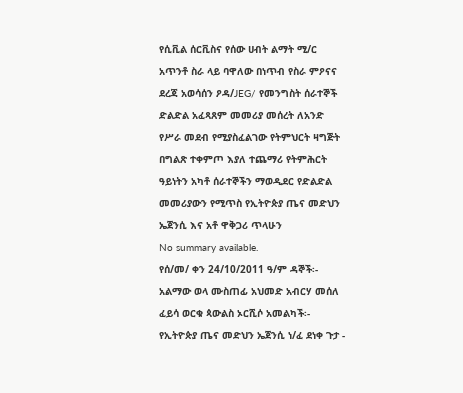የሲቪል ሰርቪስና የሰው ሀብት ልማት ሚ/ር አጥንቶ ስራ ላይ ባዋለው በነጥብ የስራ ምዖናና ደረጃ አወሳሰን ዖዳ/JEG/ የመንግስት ሰራተኞች ድልድል አፈጻጸም መመሪያ መሰረት ለአንድ የሥራ መደብ የሚያስፈልገው የትምህርት ዛግጅት በግልጽ ተቀምጦ እያለ ተጨማሪ የትምሕርት ዓይነትን አካቶ ሰራተኞችን ማወዲደር የድልድል መመሪያውን የሚጥስ የኢትዮጵያ ጤና መድህን ኤጀንሲ እና አቶ ዋቅጋሪ ጥላሁን
No summary available.
የሰ/መ/ ቀን 24/10/2011 ዓ/ም ዳኞች፡- አልማው ወላ ሙስጠፊ አህመድ አብርሃ መሰለ ፈይሳ ወርቁ ጳውልስ ኦርሺሶ አመልካች፡- የኢትዮጵያ ጤና መድህን ኤጀንሲ ነ/ፈ ደነቀ ጉታ -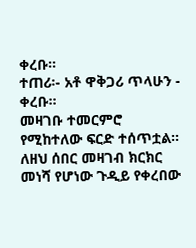ቀረቡ።
ተጠሪ፡- አቶ ዋቅጋሪ ጥላሁን - ቀረቡ።
መዛገቡ ተመርምሮ የሚከተለው ፍርድ ተሰጥቷል።
ለዘህ ሰበር መዛገብ ክርክር መነሻ የሆነው ጉዲይ የቀረበው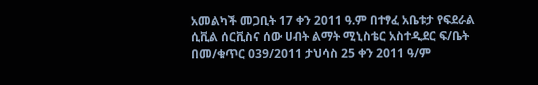አመልካች መጋቢት 17 ቀን 2011 ዓ.ም በተፃፈ አቤቱታ የፍደራል ሲቪል ሰርቪስና ሰው ሀብት ልማት ሚኒስቴር አስተዲደር ፍ/ቤት በመ/ቁጥር 039/2011 ታህሳስ 25 ቀን 2011 ዓ/ም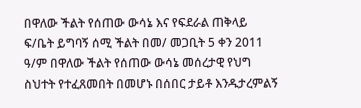በዋለው ችልት የሰጠው ውሳኔ እና የፍደራል ጠቅላይ ፍ/ቤት ይግባኝ ሰሚ ችልት በመ/ መጋቢት 5 ቀን 2011 ዓ/ም በዋለው ችልት የሰጠው ውሳኔ መሰረታዊ የህግ ስህተት የተፈጸመበት በመሆኑ በሰበር ታይቶ እንዱታረምልኝ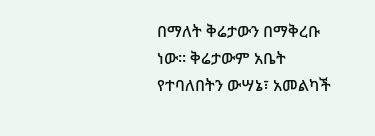በማለት ቅሬታውን በማቅረቡ ነው። ቅሬታውም አቤት የተባለበትን ውሣኔ፣ አመልካች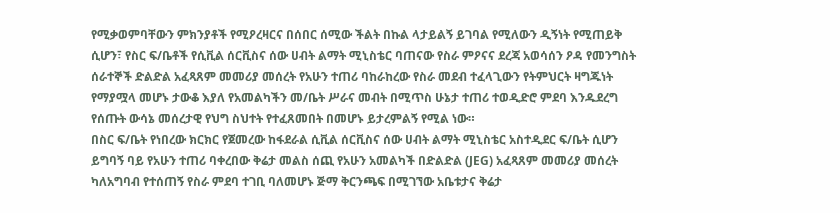የሚቃወምባቸውን ምክንያቶች የሚዖረዛርና በሰበር ሰሚው ችልት በኩል ላታይልኝ ይገባል የሚለውን ዲኝነት የሚጠይቅ ሲሆን፣ የስር ፍ/ቤቶች የሲቪል ሰርቪስና ሰው ሀብት ልማት ሚኒስቴር ባጠናው የስራ ምዖናና ደረጃ አወሳሰን ዖዳ የመንግስት ሰራተኞች ድልድል አፈጻጸም መመሪያ መሰረት የአሁን ተጠሪ ባከራከረው የስራ መደብ ተፈላጊውን የትምህርት ዛግጁነት የማያሟላ መሆኑ ታውቆ እያለ የአመልካችን መ/ቤት ሥራና መብት በሚጥስ ሁኔታ ተጠሪ ተወዲድሮ ምደባ እንዱደረግ የሰጡት ውሳኔ መሰረታዊ የህግ ስህተት የተፈጸመበት በመሆኑ ይታረምልኝ የሚል ነው።
በስር ፍ/ቤት የነበረው ክርክር የጀመረው ከፋደራል ሲቪል ሰርቪስና ሰው ሀብት ልማት ሚኒስቴር አስተዲደር ፍ/ቤት ሲሆን ይግባኝ ባይ የአሁን ተጠሪ ባቀረበው ቅሬታ መልስ ሰጪ የአሁን አመልካች በድልድል (JEG) አፈጻጸም መመሪያ መሰረት ካለአግባብ የተሰጠኝ የስራ ምደባ ተገቢ ባለመሆኑ ጅማ ቅርንጫፍ በሚገኘው አቤቱታና ቅሬታ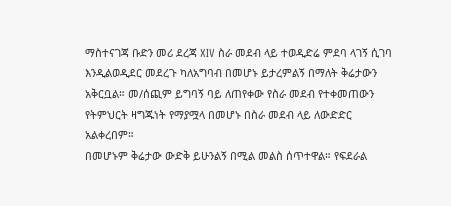ማስተናገጃ ቡድን መሪ ደረጃ XIV ስራ መደብ ላይ ተወዲድሬ ምደባ ላገኝ ሲገባ እንዲልወዲደር መደረጉ ካለአግባብ በመሆኑ ይታረምልኝ በማለት ቅሬታውን አቅርቧል። መ/ሰጪም ይግባኝ ባይ ለጠየቀው የስራ መደብ የተቀመጠውን የትምህርት ዛግጁነት የማያሟላ በመሆኑ በስራ መደብ ላይ ለውድድር አልቀረበም።
በመሆኑም ቅሬታው ውድቅ ይሁንልኝ በሚል መልስ ሰጥተዋል። የፍደራል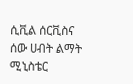ሲቪል ሰርቪስና ሰው ሀብት ልማት ሚኒስቴር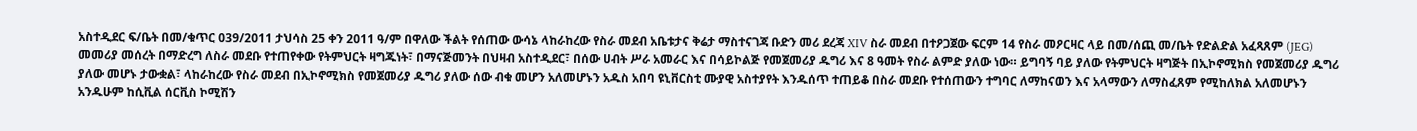አስተዲደር ፍ/ቤት በመ/ቁጥር 039/2011 ታህሳስ 25 ቀን 2011 ዓ/ም በዋለው ችልት የሰጠው ውሳኔ ላከራከረው የስራ መደብ አቤቱታና ቅሬታ ማስተናገጃ ቡድን መሪ ደረጃ XIV ስራ መደብ በተዖጋጀው ፍርም 14 የስራ መዖርዛር ላይ በመ/ሰጪ መ/ቤት የድልድል አፈጻጸም (JEG) መመሪያ መሰረት በማድረግ ለስራ መደቡ የተጠየቀው የትምህርት ዛግጁነት፣ በማናጅመንት በህዛብ አስተዲደር፣ በሰው ሀብት ሥራ አመራር እና በሳይኮልጅ የመጀመሪያ ዱግሪ እና 8 ዓመት የስራ ልምድ ያለው ነው። ይግባኝ ባይ ያለው የትምህርት ዛግጅት በኢኮኖሚክስ የመጀመሪያ ዱግሪ ያለው መሆኑ ታውቋል፣ ላከራከረው የስራ መደብ በኢኮኖሚክስ የመጀመሪያ ዱግሪ ያለው ሰው ብቁ መሆን አለመሆኑን አዱስ አበባ ዩኒቨርስቲ ሙያዊ አስተያየት እንዱሰጥ ተጠይቆ በስራ መደቡ የተሰጠውን ተግባር ለማከናወን እና አላማውን ለማስፈጸም የሚከለክል አለመሆኑን አንዱሁም ከሲቪል ሰርቪስ ኮሚሽን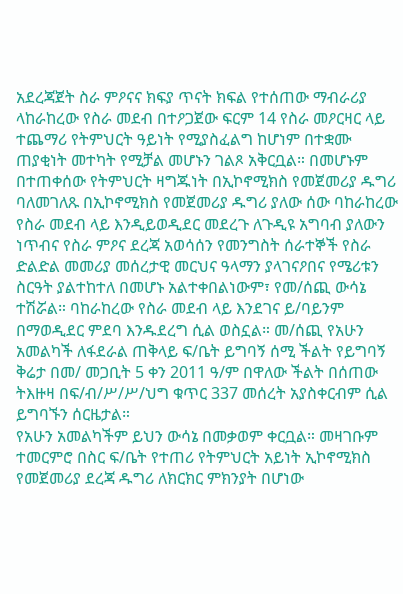አደረጃጀት ስራ ምዖናና ክፍያ ጥናት ክፍል የተሰጠው ማብራሪያ ላከራከረው የስራ መደብ በተዖጋጀው ፍርም 14 የስራ መዖርዛር ላይ ተጨማሪ የትምህርት ዓይነት የሚያስፈልግ ከሆነም በተቋሙ ጠያቂነት መተካት የሚቻል መሆኑን ገልጾ አቅርቧል። በመሆኑም በተጠቀሰው የትምህርት ዛግጁነት በኢኮኖሚክስ የመጀመሪያ ዱግሪ ባለመገለጹ በኢኮኖሚክስ የመጀመሪያ ዱግሪ ያለው ሰው ባከራከረው የስራ መደብ ላይ እንዲይወዲደር መደረጉ ለጉዲዩ አግባብ ያለውን ነጥብና የስራ ምዖና ደረጃ አወሳሰን የመንግስት ሰራተኞች የስራ ድልድል መመሪያ መሰረታዊ መርህና ዓላማን ያላገናዖበና የሜሪቱን ስርዓት ያልተከተለ በመሆኑ አልተቀበልነውም፣ የመ/ሰጪ ውሳኔ ተሽሯል። ባከራከረው የስራ መደብ ላይ እንደገና ይ/ባይንም በማወዲደር ምደባ እንዱደረግ ሲል ወስኗል። መ/ሰጪ የአሁን አመልካች ለፋደራል ጠቅላይ ፍ/ቤት ይግባኝ ሰሚ ችልት የይግባኝ ቅሬታ በመ/ መጋቢት 5 ቀን 2011 ዓ/ም በዋለው ችልት በሰጠው ትእዙዛ በፍ/ብ/ሥ/ሥ/ህግ ቁጥር 337 መሰረት አያስቀርብም ሲል ይግባኙን ሰርዜታል።
የአሁን አመልካችም ይህን ውሳኔ በመቃወም ቀርቧል። መዛገቡም ተመርምሮ በስር ፍ/ቤት የተጠሪ የትምህርት አይነት ኢኮኖሚክስ የመጀመሪያ ደረጃ ዱግሪ ለክርክር ምክንያት በሆነው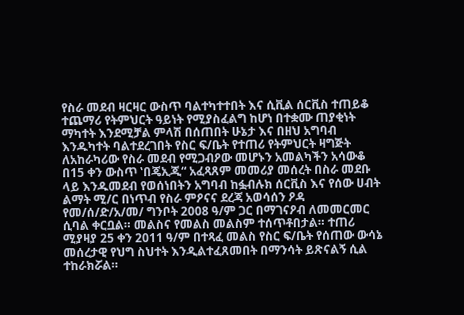የስራ መደብ ዛርዛር ውስጥ ባልተካተተበት እና ሲቪል ሰርቪስ ተጠይቆ ተጨማሪ የትምህርት ዓይነት የሚያስፈልግ ከሆነ በተቋሙ ጠያቂነት ማካተት እንደሚቻል ምላሽ በሰጠበት ሁኔታ እና በዘህ አግባብ እንዱካተት ባልተደረገበት የስር ፍ/ቤት የተጠሪ የትምህርት ዛግጅት ለአከራካሪው የስራ መደብ የሚጋብዖው መሆኑን አመልካችን አሳውቆ በ15 ቀን ውስጥ ‛በጄኢጂ“ አፈጻጸም መመሪያ መሰረት በስራ መደቡ ላይ እንዱመደብ የወሰነበትን አግባብ ከፏብሉክ ሰርቪስ እና የሰው ሀብት ልማት ሚ/ር በነጥብ የስራ ምዖናና ደረጃ አወሳሰን ዖዳ የመ/ሰ/ድ/አ/መ/ ግንቦት 2008 ዓ/ም ጋር በማገናዖብ ለመመርመር ሲባል ቀርቧል። መልስና የመልስ መልስም ተሰጥቶበታል። ተጠሪ ሚያዛያ 25 ቀን 2011 ዓ/ም በተጻፈ መልስ የስር ፍ/ቤት የሰጠው ውሳኔ መሰረታዊ የህግ ስህተት እንዲልተፈጸመበት በማንሳት ይጽናልኝ ሲል ተከራክሯል።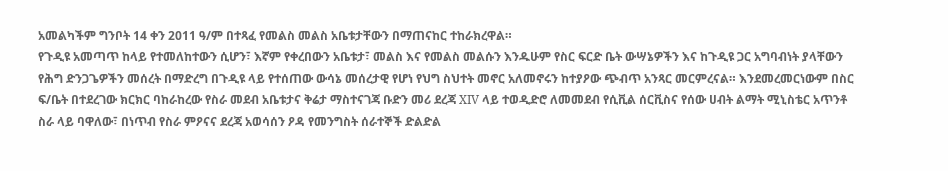አመልካችም ግንቦት 14 ቀን 2011 ዓ/ም በተጻፈ የመልስ መልስ አቤቱታቸውን በማጠናከር ተከራክረዋል።
የጉዲዩ አመጣጥ ከላይ የተመለከተውን ሲሆን፣ እኛም የቀረበውን አቤቱታ፣ መልስ እና የመልስ መልሱን እንዱሁም የስር ፍርድ ቤት ውሣኔዎችን እና ከጉዲዩ ጋር አግባብነት ያላቸውን የሕግ ድንጋጌዎችን መሰረት በማድረግ በጉዲዩ ላይ የተሰጠው ውሳኔ መሰረታዊ የሆነ የህግ ስህተት መኖር አለመኖሩን ከተያዖው ጭብጥ አንጻር መርምረናል። እንደመረመርነውም በስር ፍ/ቤት በተደረገው ክርክር ባከራከረው የስራ መደብ አቤቱታና ቅሬታ ማስተናገጃ ቡድን መሪ ደረጃ XIV ላይ ተወዲድሮ ለመመደብ የሲቪል ሰርቪስና የሰው ሀብት ልማት ሚኒስቴር አጥንቶ ስራ ላይ ባዋለው፣ በነጥብ የስራ ምዖናና ደረጃ አወሳሰን ዖዳ የመንግስት ሰራተኞች ድልድል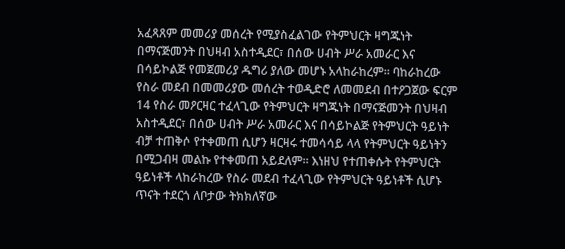አፈጻጸም መመሪያ መሰረት የሚያስፈልገው የትምህርት ዛግጁነት በማናጅመንት በህዛብ አስተዲደር፣ በሰው ሀብት ሥራ አመራር እና በሳይኮልጅ የመጀመሪያ ዱግሪ ያለው መሆኑ አላከራከረም። ባከራከረው የስራ መደብ በመመሪያው መሰረት ተወዲድሮ ለመመደብ በተዖጋጀው ፍርም 14 የስራ መዖርዛር ተፈላጊው የትምህርት ዛግጁነት በማናጅመንት በህዛብ አስተዲደር፣ በሰው ሀብት ሥራ አመራር እና በሳይኮልጅ የትምህርት ዓይነት ብቻ ተጠቅሶ የተቀመጠ ሲሆን ዛርዛሩ ተመሳሳይ ላላ የትምህርት ዓይነትን በሚጋብዛ መልኩ የተቀመጠ አይደለም። እነዘህ የተጠቀሱት የትምህርት ዓይነቶች ላከራከረው የስራ መደብ ተፈላጊው የትምህርት ዓይነቶች ሲሆኑ ጥናት ተደርጎ ለቦታው ትክክለኛው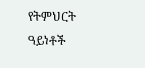የትምህርት ዓይነቶች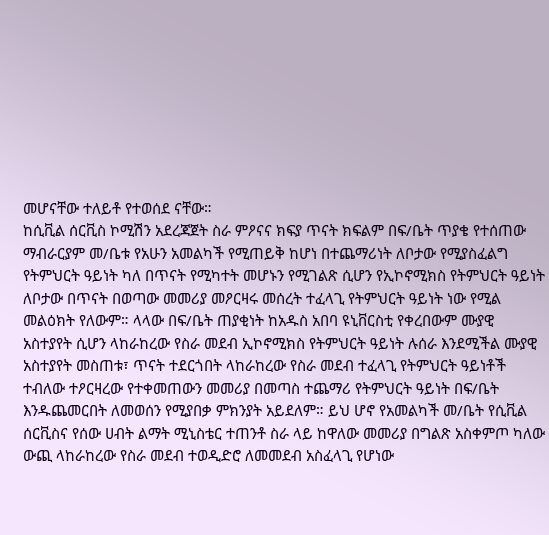መሆናቸው ተለይቶ የተወሰደ ናቸው።
ከሲቪል ሰርቪስ ኮሚሽን አደረጃጀት ስራ ምዖናና ክፍያ ጥናት ክፍልም በፍ/ቤት ጥያቄ የተሰጠው ማብራርያም መ/ቤቱ የአሁን አመልካች የሚጠይቅ ከሆነ በተጨማሪነት ለቦታው የሚያስፈልግ የትምህርት ዓይነት ካለ በጥናት የሚካተት መሆኑን የሚገልጽ ሲሆን የኢኮኖሚክስ የትምህርት ዓይነት ለቦታው በጥናት በወጣው መመሪያ መዖርዛሩ መሰረት ተፈላጊ የትምህርት ዓይነት ነው የሚል መልዕክት የለውም። ላላው በፍ/ቤት ጠያቂነት ከአዱስ አበባ ዩኒቨርስቲ የቀረበውም ሙያዊ አስተያየት ሲሆን ላከራከረው የስራ መደብ ኢኮኖሚክስ የትምህርት ዓይነት ሉሰራ እንደሚችል ሙያዊ አስተያየት መስጠቱ፣ ጥናት ተደርጎበት ላከራከረው የስራ መደብ ተፈላጊ የትምህርት ዓይነቶች ተብለው ተዖርዛረው የተቀመጠውን መመሪያ በመጣስ ተጨማሪ የትምህርት ዓይነት በፍ/ቤት እንዱጨመርበት ለመወሰን የሚያበቃ ምክንያት አይደለም። ይህ ሆኖ የአመልካች መ/ቤት የሲቪል ሰርቪስና የሰው ሀብት ልማት ሚኒስቴር ተጠንቶ ስራ ላይ ከዋለው መመሪያ በግልጽ አስቀምጦ ካለው ውጪ ላከራከረው የስራ መደብ ተወዲድሮ ለመመደብ አስፈላጊ የሆነው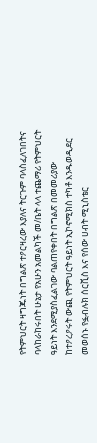የትምህርት ዛግጁነት በግልጽ ተዖርዛረው እያለና ትርጉም ባላስፈለገበትና ባላከራከሩበት ሁኔታ የአሁን አመልካች መ/ቤት ላላ ተጨማሪ የትምህርት ዓይነት እንደሚያስፈልገው ባልጠየቀበት በግልጽ በመመሪያው ከተዖረዖሩት ውጪ የትምህርት ዓይነት ኢኮኖሚክስ ተካቶ እንዱወዲደር መወሰኑ የፏብሉክ ሰርቪስ እና የሰው ሀብት ሚኒስቴር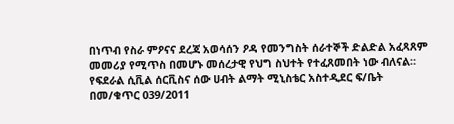በነጥብ የስራ ምዖናና ደረጃ አወሳሰን ዖዳ የመንግስት ሰራተኞች ድልድል አፈጻጸም መመሪያ የሚጥስ በመሆኑ መሰረታዊ የህግ ስህተት የተፈጸመበት ነው ብለናል።
የፍደራል ሲቪል ሰርቪስና ሰው ሀብት ልማት ሚኒስቴር አስተዲደር ፍ/ቤት በመ/ቁጥር 039/2011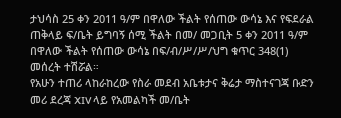ታህሳስ 25 ቀን 2011 ዓ/ም በዋለው ችልት የሰጠው ውሳኔ እና የፍደራል ጠቅላይ ፍ/ቤት ይግባኝ ሰሚ ችልት በመ/ መጋቢት 5 ቀን 2011 ዓ/ም በዋለው ችልት የሰጠው ውሳኔ በፍ/ብ/ሥ/ሥ/ህግ ቁጥር 348(1) መሰረት ተሽሯል።
የአሁን ተጠሪ ላከራከረው የስራ መደብ አቤቱታና ቅሬታ ማስተናገጃ ቡድን መሪ ደረጃ XIV ላይ የአመልካች መ/ቤት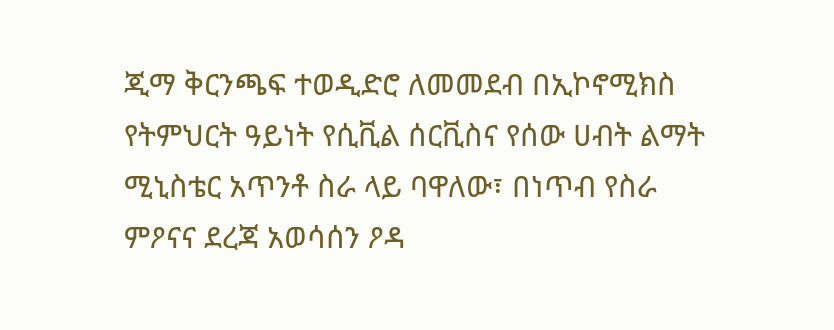ጂማ ቅርንጫፍ ተወዲድሮ ለመመደብ በኢኮኖሚክስ የትምህርት ዓይነት የሲቪል ሰርቪስና የሰው ሀብት ልማት ሚኒስቴር አጥንቶ ስራ ላይ ባዋለው፣ በነጥብ የስራ ምዖናና ደረጃ አወሳሰን ዖዳ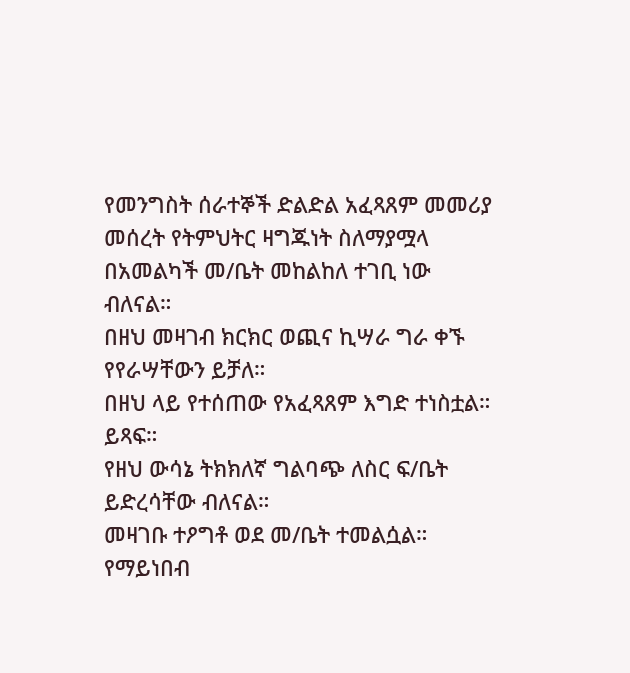የመንግስት ሰራተኞች ድልድል አፈጻጸም መመሪያ መሰረት የትምህትር ዛግጁነት ስለማያሟላ በአመልካች መ/ቤት መከልከለ ተገቢ ነው ብለናል።
በዘህ መዛገብ ክርክር ወጪና ኪሣራ ግራ ቀኙ የየራሣቸውን ይቻለ።
በዘህ ላይ የተሰጠው የአፈጻጸም እግድ ተነስቷል። ይጻፍ።
የዘህ ውሳኔ ትክክለኛ ግልባጭ ለስር ፍ/ቤት ይድረሳቸው ብለናል።
መዛገቡ ተዖግቶ ወደ መ/ቤት ተመልሷል።
የማይነበብ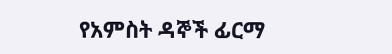የአምስት ዳኞች ፊርማ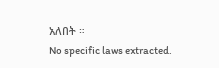አለበት ።
No specific laws extracted.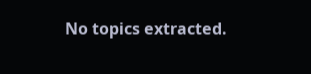No topics extracted.